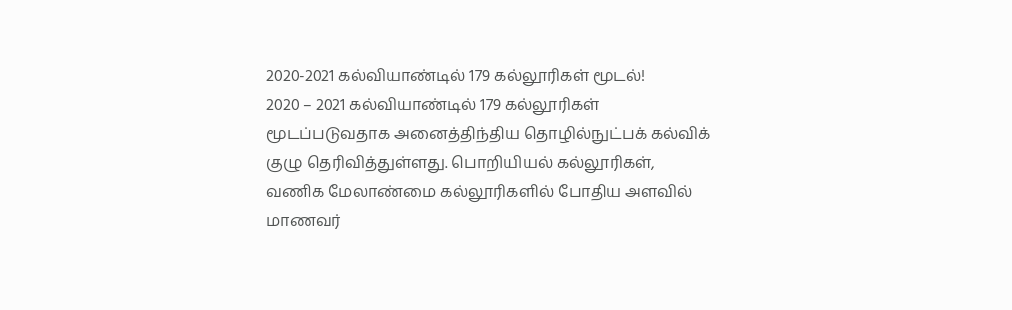2020-2021 கல்வியாண்டில் 179 கல்லூரிகள் மூடல்!
2020 – 2021 கல்வியாண்டில் 179 கல்லூரிகள் மூடப்படுவதாக அனைத்திந்திய தொழில்நுட்பக் கல்விக் குழு தெரிவித்துள்ளது. பொறியியல் கல்லூரிகள், வணிக மேலாண்மை கல்லூரிகளில் போதிய அளவில் மாணவர்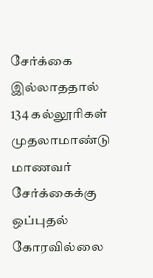சேர்க்கை இல்லாததால் 134 கல்லூரிகள் முதலாமாண்டு மாணவர் சேர்க்கைக்கு ஒப்புதல் கோரவில்லை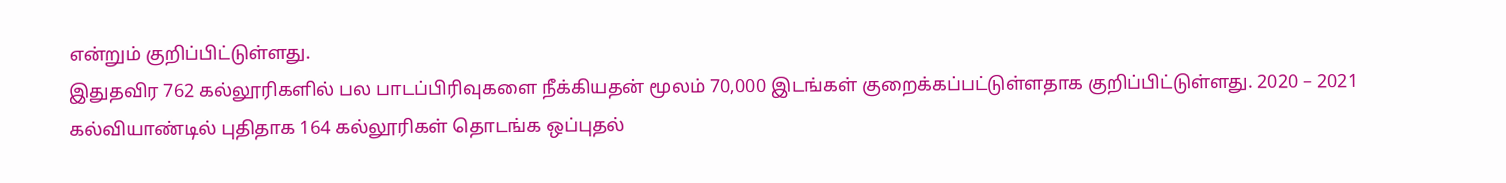என்றும் குறிப்பிட்டுள்ளது.
இதுதவிர 762 கல்லூரிகளில் பல பாடப்பிரிவுகளை நீக்கியதன் மூலம் 70,000 இடங்கள் குறைக்கப்பட்டுள்ளதாக குறிப்பிட்டுள்ளது. 2020 – 2021 கல்வியாண்டில் புதிதாக 164 கல்லூரிகள் தொடங்க ஒப்புதல்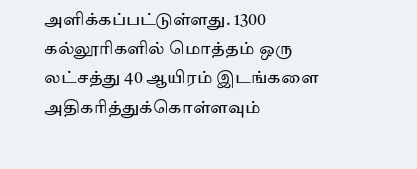அளிக்கப்பட்டுள்ளது. 1300 கல்லூரிகளில் மொத்தம் ஒரு லட்சத்து 40 ஆயிரம் இடங்களை அதிகரித்துக்கொள்ளவும்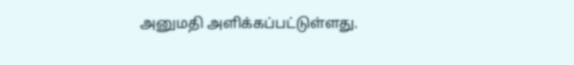அனுமதி அளிக்கப்பட்டுள்ளது.